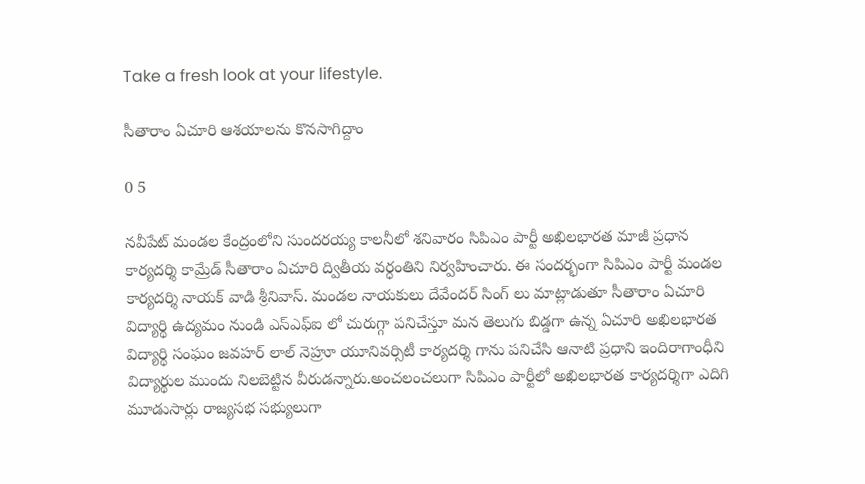Take a fresh look at your lifestyle.

సీతారాం ఏచూరి ఆశయాలను కొనసాగిద్దాం

0 5

నవీపేట్ మండల కేంద్రంలోని సుందరయ్య కాలనీలో శనివారం సిపిఎం పార్టీ అఖిలభారత మాజీ ప్రధాన కార్యదర్శి కామ్రేడ్ సీతారాం ఏచూరి ద్వితీయ వర్ధంతిని నిర్వహించారు. ఈ సందర్భంగా సిపిఎం పార్టీ మండల కార్యదర్శి నాయక్ వాడి శ్రీనివాస్. మండల నాయకులు దేవేందర్ సింగ్ లు మాట్లాడుతూ సీతారాం ఏచూరి విద్యార్థి ఉద్యమం నుండి ఎస్ఎఫ్ఐ లో చురుగ్గా పనిచేస్తూ మన తెలుగు బిడ్డగా ఉన్న ఏచూరి అఖిలభారత విద్యార్థి సంఘం జవహర్ లాల్ నెహ్రూ యూనివర్సిటీ కార్యదర్శి గాను పనిచేసి ఆనాటి ప్రధాని ఇందిరాగాంధీని విద్యార్థుల ముందు నిలబెట్టిన వీరుడన్నారు.అంచలంచలుగా సిపిఎం పార్టీలో అఖిలభారత కార్యదర్శిగా ఎదిగి మూడుసార్లు రాజ్యసభ సభ్యులుగా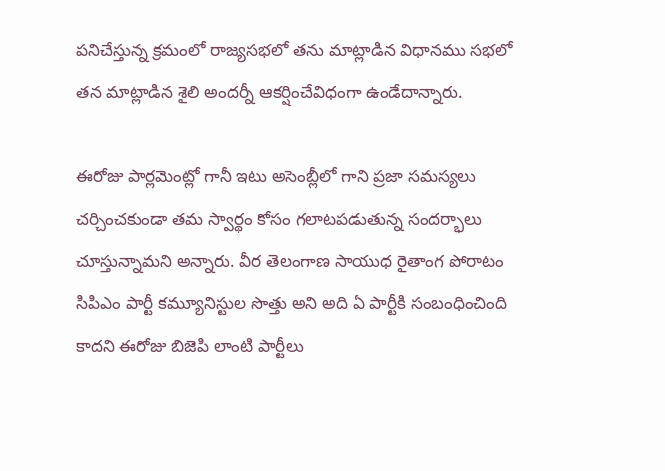పనిచేస్తున్న క్రమంలో రాజ్యసభలో తను మాట్లాడిన విధానము సభలో తన మాట్లాడిన శైలి అందర్నీ ఆకర్షించేవిధంగా ఉండేదాన్నారు.

ఈరోజు పార్లమెంట్లో గానీ ఇటు అసెంబ్లీలో గాని ప్రజా సమస్యలు చర్చించకుండా తమ స్వార్థం కోసం గలాటపడుతున్న సందర్భాలు చూస్తున్నామని అన్నారు. వీర తెలంగాణ సాయుధ రైతాంగ పోరాటం సిపిఎం పార్టీ కమ్యూనిస్టుల సొత్తు అని అది ఏ పార్టీకి సంబంధించింది కాదని ఈరోజు బిజెపి లాంటి పార్టీలు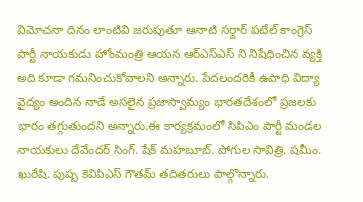విమోచనా దినం లాంటివి జరుపుతూ ఆనాటి సర్దార్ పటేల్ కాంగ్రెస్ పార్టీ నాయకుడు హోంమంత్రి ఆయన ఆర్ఎస్ఎస్ ని నిషేధించిన వ్యక్తి అది కూడా గమనించుకోవాలని అన్నారు. పేదలందరికీ ఉపాధి విద్యా వైద్యం అందిన నాడే అసలైన ప్రజాస్వామ్యం భారతదేశంలో ప్రజలకు భారం తగ్గుతుందని అన్నారు.ఈ కార్యక్రమంలో సిపిఎం పార్టీ మండల నాయకులు దేవేందర్ సింగ్. షేక్ మహబూబ్. పోగుల సావిత్రి. షమీం. ఖురేషి. పుష్ప కెవిపిఎస్ గౌతమ్ తదితరులు పాల్గొన్నారు.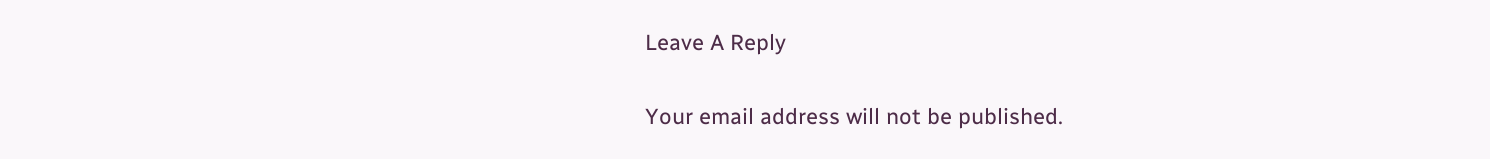Leave A Reply

Your email address will not be published.